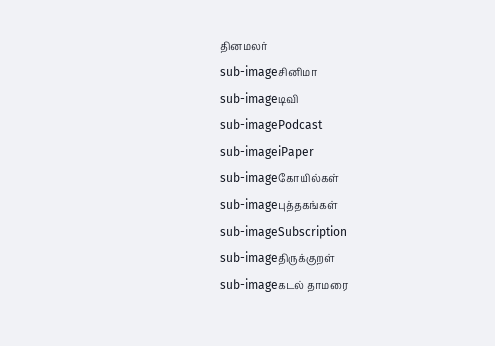தினமலர்
sub-imageசினிமா
sub-imageடிவி
sub-imagePodcast
sub-imageiPaper
sub-imageகோயில்கள்
sub-imageபுத்தகங்கள்
sub-imageSubscription
sub-imageதிருக்குறள்
sub-imageகடல் தாமரை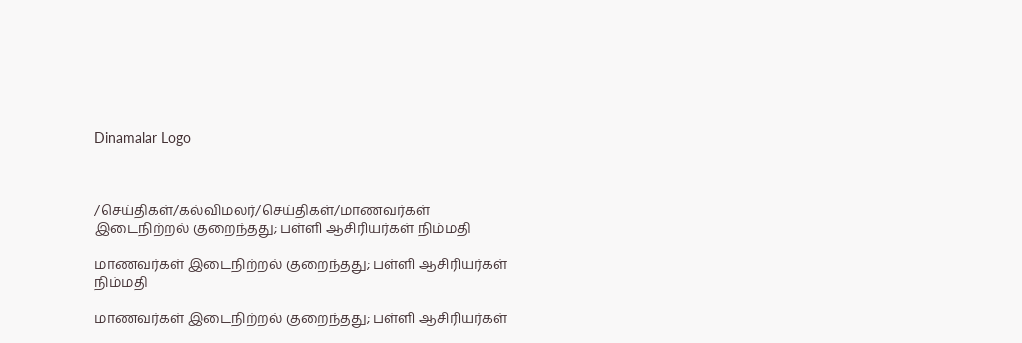Dinamalar Logo



/செய்திகள்/கல்விமலர்/செய்திகள்/மாணவர்கள் இடைநிற்றல் குறைந்தது; பள்ளி ஆசிரியர்கள் நிம்மதி

மாணவர்கள் இடைநிற்றல் குறைந்தது; பள்ளி ஆசிரியர்கள் நிம்மதி

மாணவர்கள் இடைநிற்றல் குறைந்தது; பள்ளி ஆசிரியர்கள்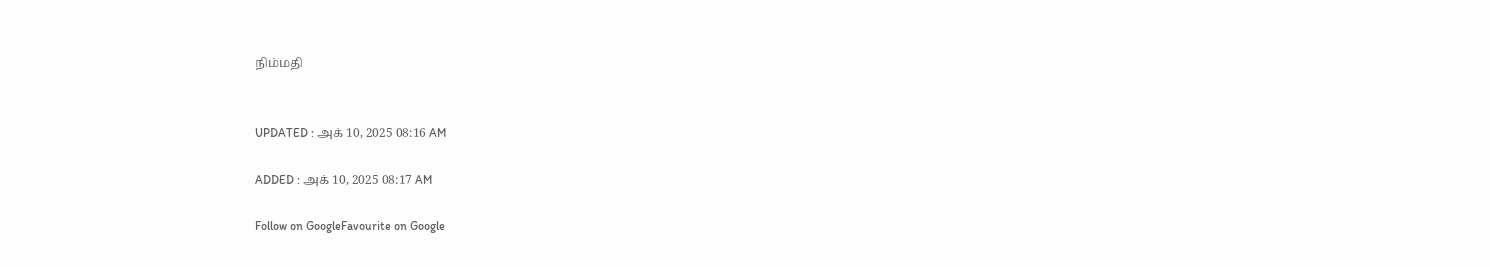நிம்மதி


UPDATED : அக் 10, 2025 08:16 AM

ADDED : அக் 10, 2025 08:17 AM

Follow on GoogleFavourite on Google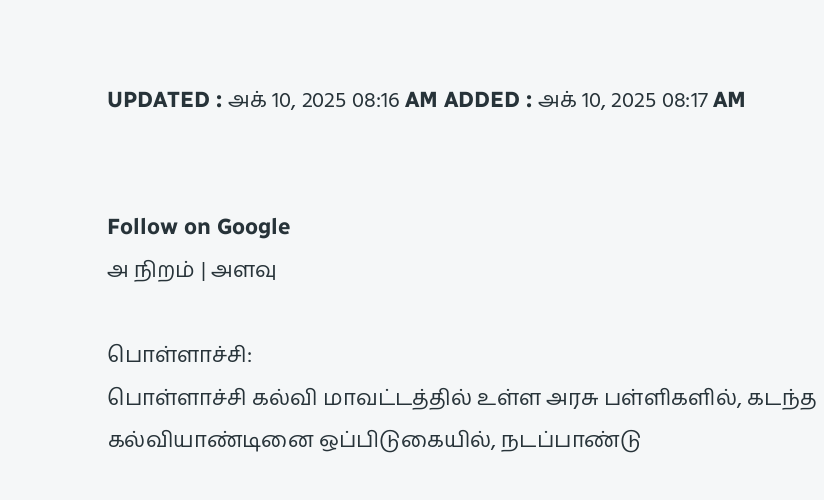UPDATED : அக் 10, 2025 08:16 AM ADDED : அக் 10, 2025 08:17 AM


Follow on Google
அ நிறம் | அளவு

பொள்ளாச்சி:
பொள்ளாச்சி கல்வி மாவட்டத்தில் உள்ள அரசு பள்ளிகளில், கடந்த கல்வியாண்டினை ஒப்பிடுகையில், நடப்பாண்டு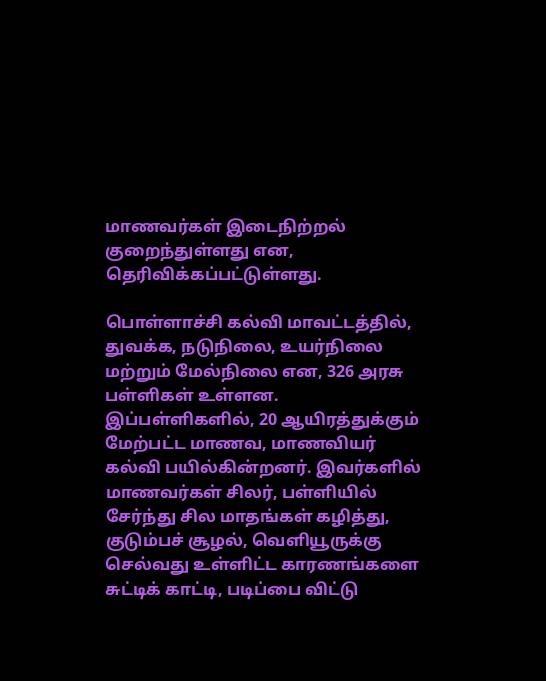மாணவர்கள் இடைநிற்றல் குறைந்துள்ளது என, தெரிவிக்கப்பட்டுள்ளது.

பொள்ளாச்சி கல்வி மாவட்டத்தில், துவக்க, நடுநிலை, உயர்நிலை மற்றும் மேல்நிலை என, 326 அரசு பள்ளிகள் உள்ளன. இப்பள்ளிகளில், 20 ஆயிரத்துக்கும் மேற்பட்ட மாணவ, மாணவியர் கல்வி பயில்கின்றனர். இவர்களில் மாணவர்கள் சிலர், பள்ளியில் சேர்ந்து சில மாதங்கள் கழித்து, குடும்பச் சூழல், வெளியூருக்கு செல்வது உள்ளிட்ட காரணங்களை சுட்டிக் காட்டி, படிப்பை விட்டு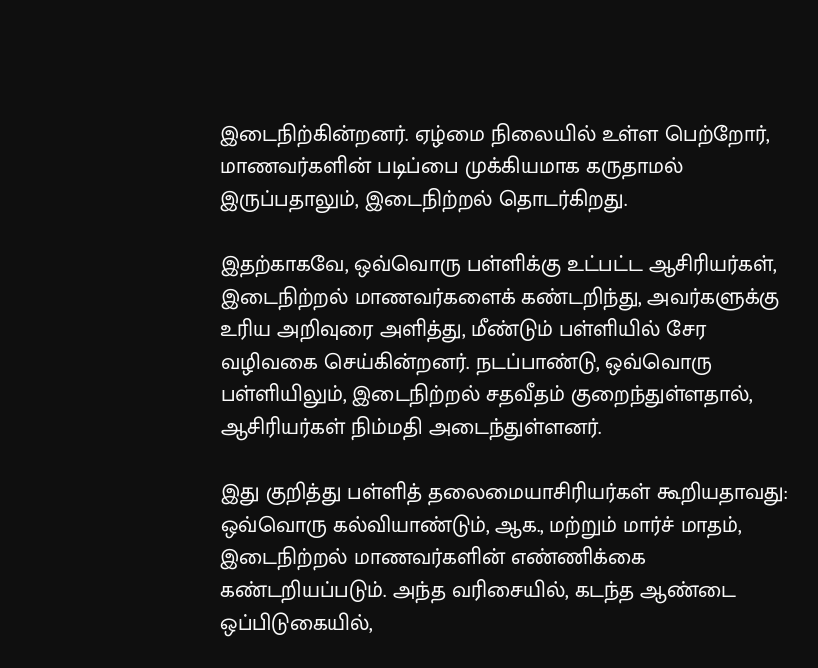இடைநிற்கின்றனர். ஏழ்மை நிலையில் உள்ள பெற்றோர், மாணவர்களின் படிப்பை முக்கியமாக கருதாமல் இருப்பதாலும், இடைநிற்றல் தொடர்கிறது.

இதற்காகவே, ஒவ்வொரு பள்ளிக்கு உட்பட்ட ஆசிரியர்கள், இடைநிற்றல் மாணவர்களைக் கண்டறிந்து, அவர்களுக்கு உரிய அறிவுரை அளித்து, மீண்டும் பள்ளியில் சேர வழிவகை செய்கின்றனர். நடப்பாண்டு, ஒவ்வொரு பள்ளியிலும், இடைநிற்றல் சதவீதம் குறைந்துள்ளதால், ஆசிரியர்கள் நிம்மதி அடைந்துள்ளனர்.

இது குறித்து பள்ளித் தலைமையாசிரியர்கள் கூறியதாவது: ஒவ்வொரு கல்வியாண்டும், ஆக., மற்றும் மார்ச் மாதம், இடைநிற்றல் மாணவர்களின் எண்ணிக்கை கண்டறியப்படும். அந்த வரிசையில், கடந்த ஆண்டை ஒப்பிடுகையில்,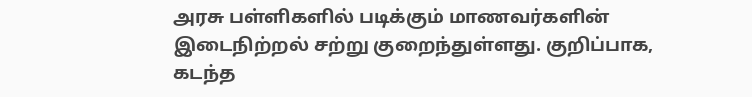அரசு பள்ளிகளில் படிக்கும் மாணவர்களின் இடைநிற்றல் சற்று குறைந்துள்ளது. குறிப்பாக, கடந்த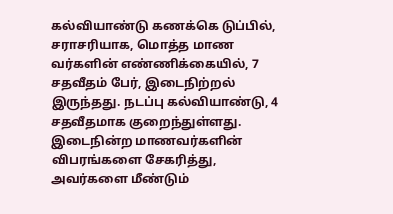கல்வியாண்டு கணக்கெ டுப்பில், சராசரியாக, மொத்த மாண வர்களின் எண்ணிக்கையில், 7 சதவீதம் பேர், இடைநிற்றல் இருந்தது. நடப்பு கல்வியாண்டு, 4 சதவீதமாக குறைந்துள்ளது. இடைநின்ற மாணவர்களின் விபரங்களை சேகரித்து, அவர்களை மீண்டும்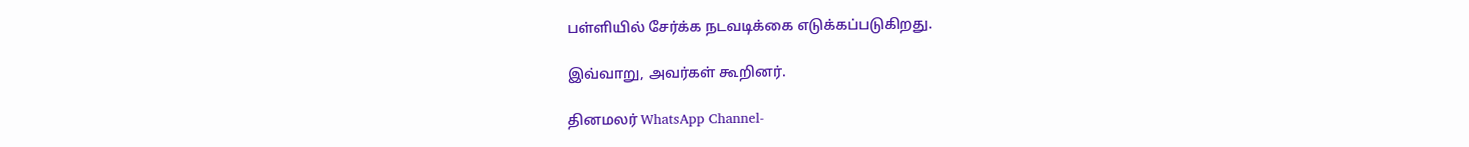பள்ளியில் சேர்க்க நடவடிக்கை எடுக்கப்படுகிறது.

இவ்வாறு, அவர்கள் கூறினர்.

தினமலர் WhatsApp Channel-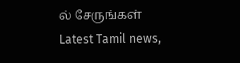ல் சேருங்கள்
Latest Tamil news,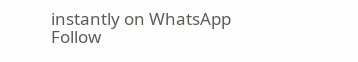instantly on WhatsApp
Follow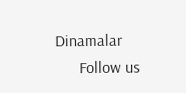Dinamalar
      Follow us